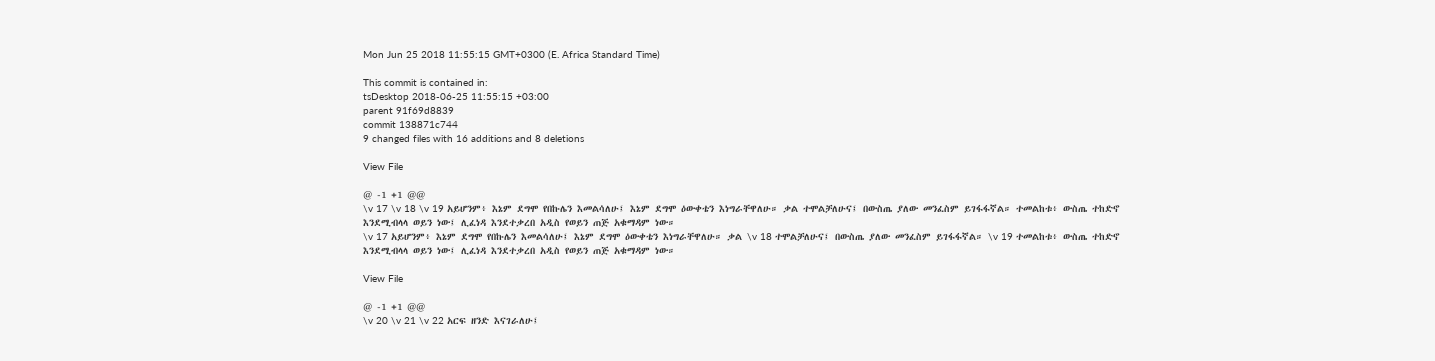Mon Jun 25 2018 11:55:15 GMT+0300 (E. Africa Standard Time)

This commit is contained in:
tsDesktop 2018-06-25 11:55:15 +03:00
parent 91f69d8839
commit 138871c744
9 changed files with 16 additions and 8 deletions

View File

@ -1 +1 @@
\v 17 \v 18 \v 19 አይሆንም፥ እኔም ደግሞ የበኩሌን እመልሳለሁ፤ እኔም ደግሞ ዕውቀቴን እነግራቸዋለሁ። ቃል ተሞልቻለሁና፤ በውስጤ ያለው መንፈስም ይገፋፋኛል። ተመልከቱ፥ ውስጤ ተከድኖ እንደሚብላላ ወይን ነው፤ ሊፈነዳ እንደተቃረበ አዲስ የወይን ጠጅ አቁማዳም ነው።
\v 17 አይሆንም፥ እኔም ደግሞ የበኩሌን እመልሳለሁ፤ እኔም ደግሞ ዕውቀቴን እነግራቸዋለሁ። ቃል \v 18 ተሞልቻለሁና፤ በውስጤ ያለው መንፈስም ይገፋፋኛል። \v 19 ተመልከቱ፥ ውስጤ ተከድኖ እንደሚብላላ ወይን ነው፤ ሊፈነዳ እንደተቃረበ አዲስ የወይን ጠጅ አቁማዳም ነው።

View File

@ -1 +1 @@
\v 20 \v 21 \v 22 አርፍ ዘንድ እናገራለሁ፤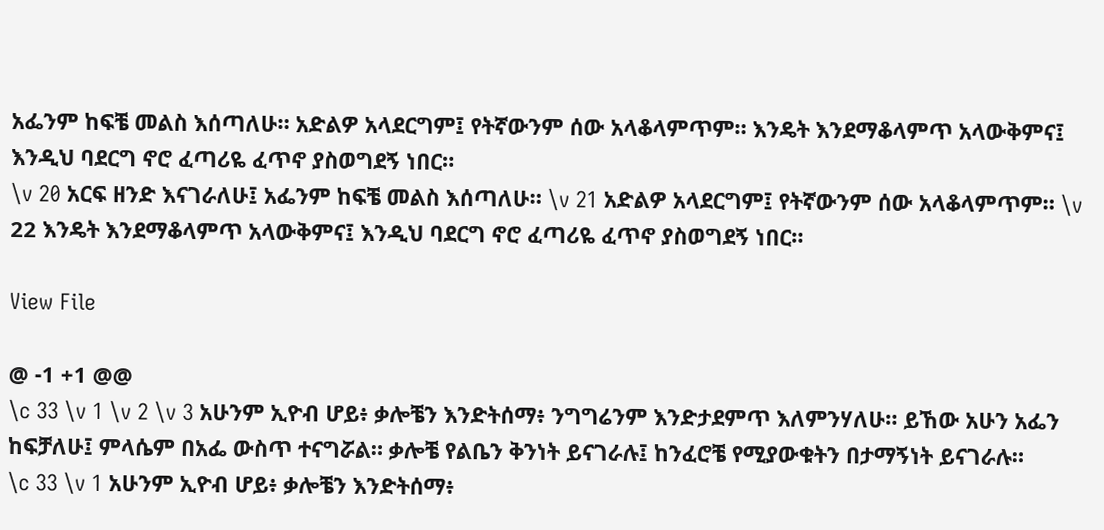አፌንም ከፍቼ መልስ እሰጣለሁ። አድልዎ አላደርግም፤ የትኛውንም ሰው አላቆላምጥም። እንዴት እንደማቆላምጥ አላውቅምና፤ እንዲህ ባደርግ ኖሮ ፈጣሪዬ ፈጥኖ ያስወግደኝ ነበር።
\v 20 አርፍ ዘንድ እናገራለሁ፤ አፌንም ከፍቼ መልስ እሰጣለሁ። \v 21 አድልዎ አላደርግም፤ የትኛውንም ሰው አላቆላምጥም። \v 22 እንዴት እንደማቆላምጥ አላውቅምና፤ እንዲህ ባደርግ ኖሮ ፈጣሪዬ ፈጥኖ ያስወግደኝ ነበር።

View File

@ -1 +1 @@
\c 33 \v 1 \v 2 \v 3 አሁንም ኢዮብ ሆይ፥ ቃሎቼን እንድትሰማ፥ ንግግሬንም እንድታደምጥ እለምንሃለሁ። ይኸው አሁን አፌን ከፍቻለሁ፤ ምላሴም በአፌ ውስጥ ተናግሯል። ቃሎቼ የልቤን ቅንነት ይናገራሉ፤ ከንፈሮቼ የሚያውቁትን በታማኝነት ይናገራሉ።
\c 33 \v 1 አሁንም ኢዮብ ሆይ፥ ቃሎቼን እንድትሰማ፥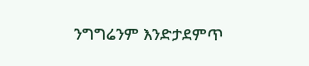ንግግሬንም እንድታደምጥ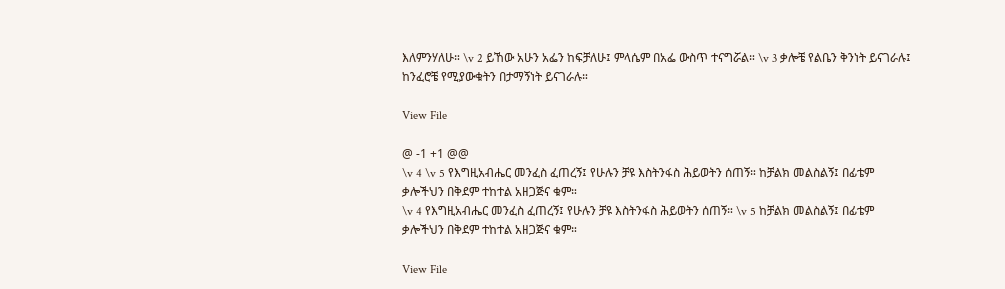እለምንሃለሁ። \v 2 ይኸው አሁን አፌን ከፍቻለሁ፤ ምላሴም በአፌ ውስጥ ተናግሯል። \v 3 ቃሎቼ የልቤን ቅንነት ይናገራሉ፤ ከንፈሮቼ የሚያውቁትን በታማኝነት ይናገራሉ።

View File

@ -1 +1 @@
\v 4 \v 5 የእግዚአብሔር መንፈስ ፈጠረኝ፤ የሁሉን ቻዩ እስትንፋስ ሕይወትን ሰጠኝ። ከቻልክ መልስልኝ፤ በፊቴም ቃሎችህን በቅደም ተከተል አዘጋጅና ቁም።
\v 4 የእግዚአብሔር መንፈስ ፈጠረኝ፤ የሁሉን ቻዩ እስትንፋስ ሕይወትን ሰጠኝ። \v 5 ከቻልክ መልስልኝ፤ በፊቴም ቃሎችህን በቅደም ተከተል አዘጋጅና ቁም።

View File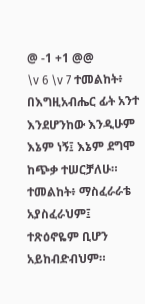@ -1 +1 @@
\v 6 \v 7 ተመልከት፥ በእግዚአብሔር ፊት አንተ እንደሆንከው እንዲሁም እኔም ነኝ፤ እኔም ደግሞ ከጭቃ ተሠርቻለሁ። ተመልከት፥ ማስፈራራቴ አያስፈራህም፤ ተጽዕኖዬም ቢሆን አይከብድብህም።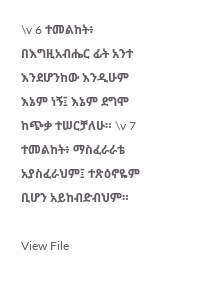\v 6 ተመልከት፥ በእግዚአብሔር ፊት አንተ እንደሆንከው እንዲሁም እኔም ነኝ፤ እኔም ደግሞ ከጭቃ ተሠርቻለሁ። \v 7 ተመልከት፥ ማስፈራራቴ አያስፈራህም፤ ተጽዕኖዬም ቢሆን አይከብድብህም።

View File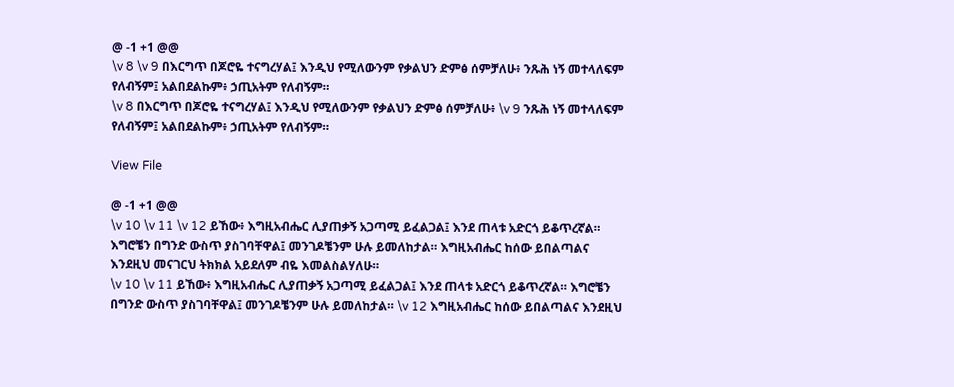@ -1 +1 @@
\v 8 \v 9 በእርግጥ በጆሮዬ ተናግረሃል፤ እንዲህ የሚለውንም የቃልህን ድምፅ ሰምቻለሁ፥ ንጹሕ ነኝ መተላለፍም የለብኝም፤ አልበደልኩም፥ ኃጢአትም የለብኝም።
\v 8 በእርግጥ በጆሮዬ ተናግረሃል፤ እንዲህ የሚለውንም የቃልህን ድምፅ ሰምቻለሁ፥ \v 9 ንጹሕ ነኝ መተላለፍም የለብኝም፤ አልበደልኩም፥ ኃጢአትም የለብኝም።

View File

@ -1 +1 @@
\v 10 \v 11 \v 12 ይኸው፥ እግዚአብሔር ሊያጠቃኝ አጋጣሚ ይፈልጋል፤ እንደ ጠላቱ አድርጎ ይቆጥረኛል። እግሮቼን በግንድ ውስጥ ያስገባቸዋል፤ መንገዶቼንም ሁሉ ይመለከታል። እግዚአብሔር ከሰው ይበልጣልና እንደዚህ መናገርህ ትክክል አይደለም ብዬ እመልስልሃለሁ።
\v 10 \v 11 ይኸው፥ እግዚአብሔር ሊያጠቃኝ አጋጣሚ ይፈልጋል፤ እንደ ጠላቱ አድርጎ ይቆጥረኛል። እግሮቼን በግንድ ውስጥ ያስገባቸዋል፤ መንገዶቼንም ሁሉ ይመለከታል። \v 12 እግዚአብሔር ከሰው ይበልጣልና እንደዚህ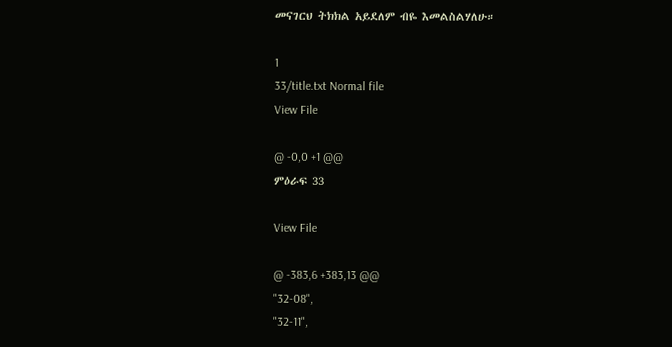መናገርህ ትክክል አይደለም ብዬ እመልስልሃለሁ።

1
33/title.txt Normal file
View File

@ -0,0 +1 @@
ምዕራፍ 33

View File

@ -383,6 +383,13 @@
"32-08",
"32-11",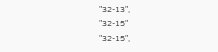"32-13",
"32-15"
"32-15",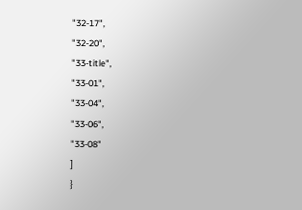"32-17",
"32-20",
"33-title",
"33-01",
"33-04",
"33-06",
"33-08"
]
}